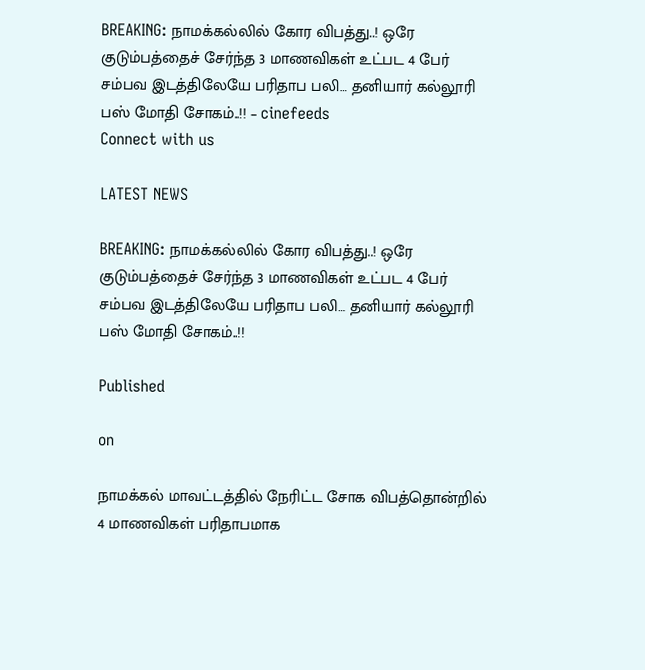BREAKING: நாமக்கல்லில் கோர விபத்து..! ஒரே குடும்பத்தைச் சேர்ந்த 3 மாணவிகள் உட்பட 4 பேர் சம்பவ இடத்திலேயே பரிதாப பலி… தனியார் கல்லூரி பஸ் மோதி சோகம்..!! – cinefeeds
Connect with us

LATEST NEWS

BREAKING: நாமக்கல்லில் கோர விபத்து..! ஒரே குடும்பத்தைச் சேர்ந்த 3 மாணவிகள் உட்பட 4 பேர் சம்பவ இடத்திலேயே பரிதாப பலி… தனியார் கல்லூரி பஸ் மோதி சோகம்..!!

Published

on

நாமக்கல் மாவட்டத்தில் நேரிட்ட சோக விபத்தொன்றில் 4 மாணவிகள் பரிதாபமாக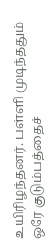உயிரிழந்தனர். பள்ளி முடிந்ததும் ஒரே குடும்பத்தைச்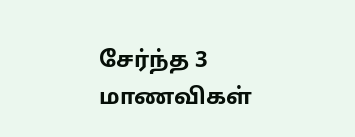சேர்ந்த 3 மாணவிகள்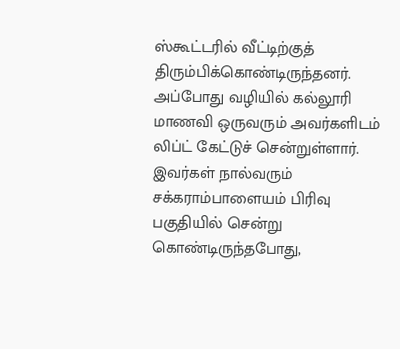ஸ்கூட்டரில் வீட்டிற்குத் திரும்பிக்கொண்டிருந்தனர். அப்போது வழியில் கல்லூரி மாணவி ஒருவரும் அவர்களிடம் லிப்ட் கேட்டுச் சென்றுள்ளார். இவர்கள் நால்வரும் சக்கராம்பாளையம் பிரிவு பகுதியில் சென்று கொண்டிருந்தபோது,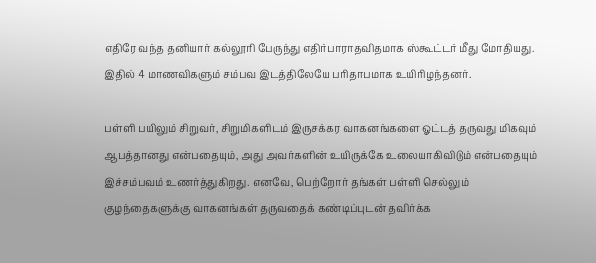எதிரே வந்த தனியார் கல்லூரி பேருந்து எதிர்பாராதவிதமாக ஸ்கூட்டர் மீது மோதியது. இதில் 4 மாணவிகளும் சம்பவ இடத்திலேயே பரிதாபமாக உயிரிழந்தனர்.

பள்ளி பயிலும் சிறுவர், சிறுமிகளிடம் இருசக்கர வாகனங்களை ஓட்டத் தருவது மிகவும் ஆபத்தானது என்பதையும், அது அவர்களின் உயிருக்கே உலையாகிவிடும் என்பதையும் இச்சம்பவம் உணர்த்துகிறது. எனவே, பெற்றோர் தங்கள் பள்ளி செல்லும் குழந்தைகளுக்கு வாகனங்கள் தருவதைக் கண்டிப்புடன் தவிர்க்க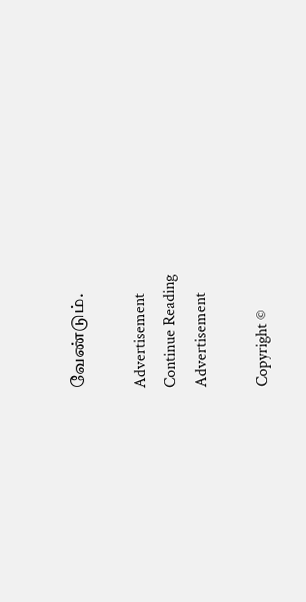வேண்டும்.

Advertisement
Continue Reading
Advertisement

Copyright ©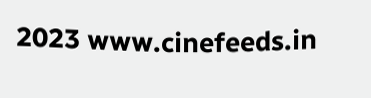2023 www.cinefeeds.in